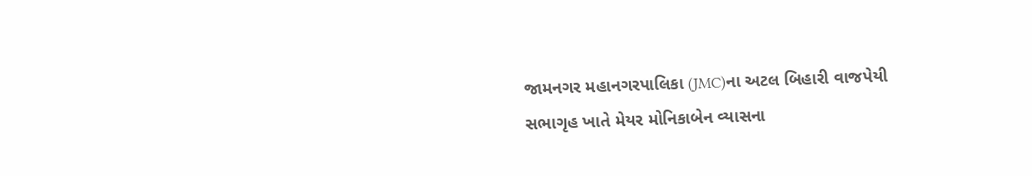જામનગર મહાનગરપાલિકા (JMC)ના અટલ બિહારી વાજપેયી સભાગૃહ ખાતે મેયર મોનિકાબેન વ્યાસના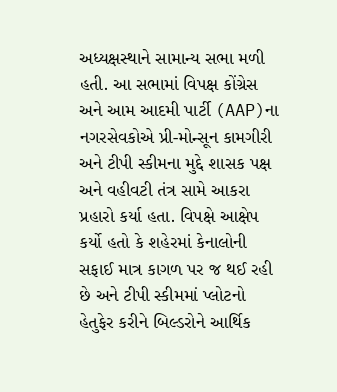અધ્યક્ષસ્થાને સામાન્ય સભા મળી હતી. આ સભામાં વિપક્ષ કોંગ્રેસ અને આમ આદમી પાર્ટી (AAP)ના નગરસેવકોએ પ્રી-મોન્સૂન કામગીરી અને ટીપી સ્કીમના મુદ્દે શાસક પક્ષ અને વહીવટી તંત્ર સામે આકરા પ્રહારો કર્યા હતા. વિપક્ષે આક્ષેપ કર્યો હતો કે શહેરમાં કેનાલોની સફાઈ માત્ર કાગળ પર જ થઈ રહી છે અને ટીપી સ્કીમમાં પ્લોટનો હેતુફેર કરીને બિલ્ડરોને આર્થિક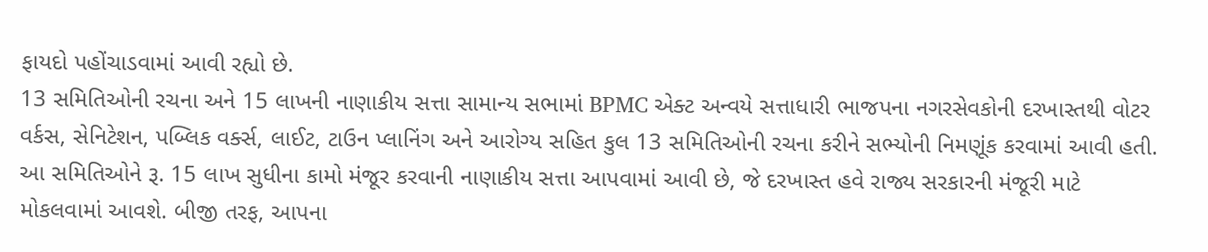ફાયદો પહોંચાડવામાં આવી રહ્યો છે.
13 સમિતિઓની રચના અને 15 લાખની નાણાકીય સત્તા સામાન્ય સભામાં BPMC એક્ટ અન્વયે સત્તાધારી ભાજપના નગરસેવકોની દરખાસ્તથી વોટર વર્કસ, સેનિટેશન, પબ્લિક વર્ક્સ, લાઈટ, ટાઉન પ્લાનિંગ અને આરોગ્ય સહિત કુલ 13 સમિતિઓની રચના કરીને સભ્યોની નિમણૂંક કરવામાં આવી હતી. આ સમિતિઓને રૂ. 15 લાખ સુધીના કામો મંજૂર કરવાની નાણાકીય સત્તા આપવામાં આવી છે, જે દરખાસ્ત હવે રાજ્ય સરકારની મંજૂરી માટે મોકલવામાં આવશે. બીજી તરફ, આપના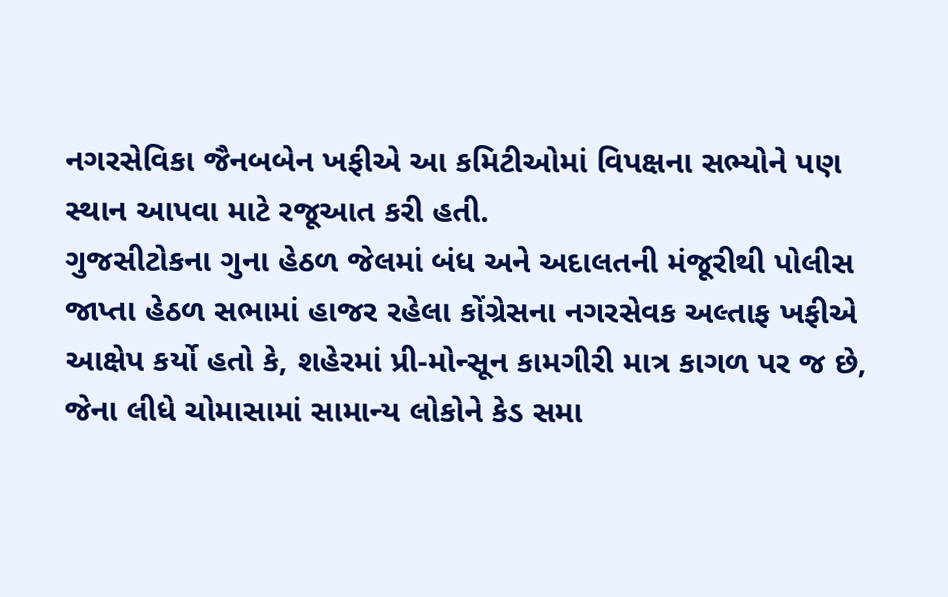નગરસેવિકા જૈનબબેન ખફીએ આ કમિટીઓમાં વિપક્ષના સભ્યોને પણ સ્થાન આપવા માટે રજૂઆત કરી હતી.
ગુજસીટોકના ગુના હેઠળ જેલમાં બંધ અને અદાલતની મંજૂરીથી પોલીસ જાપ્તા હેઠળ સભામાં હાજર રહેલા કોંગ્રેસના નગરસેવક અલ્તાફ ખફીએ આક્ષેપ કર્યો હતો કે, શહેરમાં પ્રી-મોન્સૂન કામગીરી માત્ર કાગળ પર જ છે, જેના લીધે ચોમાસામાં સામાન્ય લોકોને કેડ સમા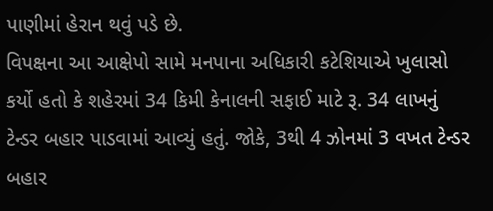પાણીમાં હેરાન થવું પડે છે.
વિપક્ષના આ આક્ષેપો સામે મનપાના અધિકારી કટેશિયાએ ખુલાસો કર્યો હતો કે શહેરમાં 34 કિમી કેનાલની સફાઈ માટે રૂ. 34 લાખનું ટેન્ડર બહાર પાડવામાં આવ્યું હતું. જોકે, 3થી 4 ઝોનમાં 3 વખત ટેન્ડર બહાર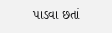પાડવા છતાં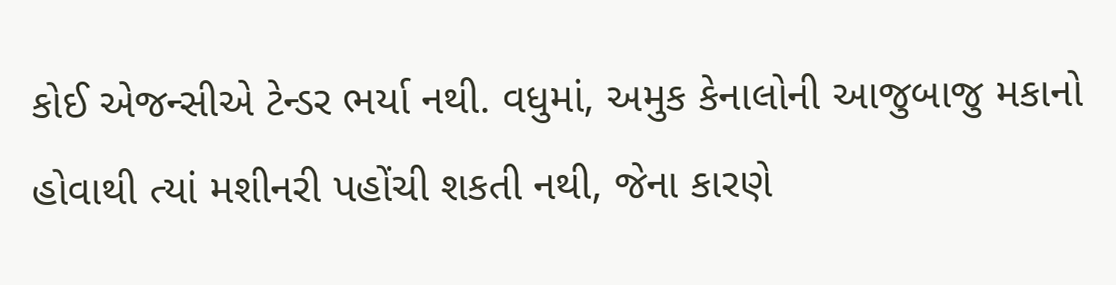કોઈ એજન્સીએ ટેન્ડર ભર્યા નથી. વધુમાં, અમુક કેનાલોની આજુબાજુ મકાનો હોવાથી ત્યાં મશીનરી પહોંચી શકતી નથી, જેના કારણે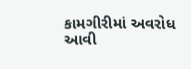કામગીરીમાં અવરોધ આવી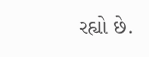રહ્યો છે.